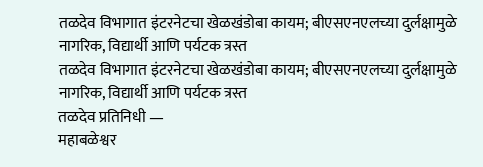तळदेव विभागात इंटरनेटचा खेळखंडोबा कायम; बीएसएनएलच्या दुर्लक्षामुळे नागरिक, विद्यार्थी आणि पर्यटक त्रस्त
तळदेव विभागात इंटरनेटचा खेळखंडोबा कायम; बीएसएनएलच्या दुर्लक्षामुळे नागरिक, विद्यार्थी आणि पर्यटक त्रस्त
तळदेव प्रतिनिधी —
महाबळेश्वर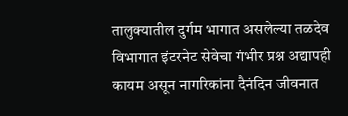तालुक्यातील दुर्गम भागात असलेल्या तळदेव विभागात इंटरनेट सेवेचा गंभीर प्रश्न अद्यापही कायम असून नागरिकांना दैनंदिन जीवनात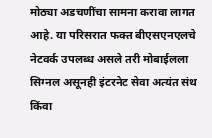मोठ्या अडचणींचा सामना करावा लागत आहे. या परिसरात फक्त बीएसएनएलचे नेटवर्क उपलब्ध असले तरी मोबाईलला सिग्नल असूनही इंटरनेट सेवा अत्यंत संथ किंवा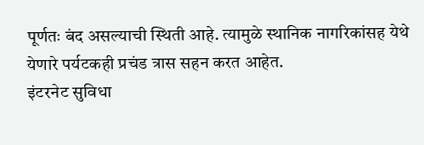पूर्णतः बंद असल्याची स्थिती आहे. त्यामुळे स्थानिक नागरिकांसह येथे येणारे पर्यटकही प्रचंड त्रास सहन करत आहेत.
इंटरनेट सुविधा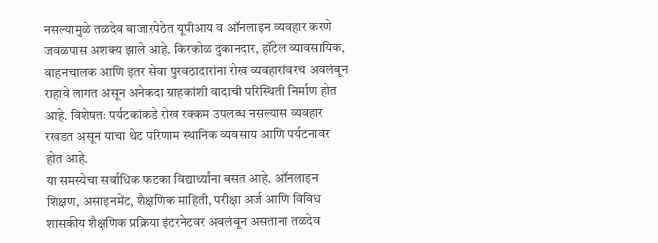नसल्यामुळे तळदेव बाजारपेठेत यूपीआय व ऑनलाइन व्यवहार करणे जवळपास अशक्य झाले आहे. किरकोळ दुकानदार, हॉटेल व्यावसायिक, वाहनचालक आणि इतर सेवा पुरवठादारांना रोख व्यवहारांवरच अवलंबून राहावे लागत असून अनेकदा ग्राहकांशी वादाची परिस्थिती निर्माण होत आहे. विशेषतः पर्यटकांकडे रोख रक्कम उपलब्ध नसल्यास व्यवहार रखडत असून याचा थेट परिणाम स्थानिक व्यवसाय आणि पर्यटनावर होत आहे.
या समस्येचा सर्वाधिक फटका विद्यार्थ्यांना बसत आहे. ऑनलाइन शिक्षण, असाइनमेंट, शैक्षणिक माहिती, परीक्षा अर्ज आणि विविध शासकीय शैक्षणिक प्रक्रिया इंटरनेटवर अवलंबून असताना तळदेव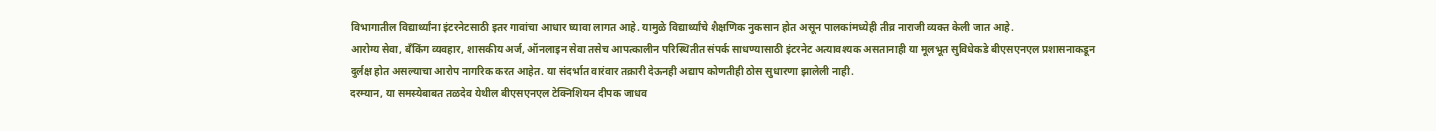विभागातील विद्यार्थ्यांना इंटरनेटसाठी इतर गावांचा आधार घ्यावा लागत आहे. यामुळे विद्यार्थ्यांचे शैक्षणिक नुकसान होत असून पालकांमध्येही तीव्र नाराजी व्यक्त केली जात आहे.
आरोग्य सेवा, बँकिंग व्यवहार, शासकीय अर्ज, ऑनलाइन सेवा तसेच आपत्कालीन परिस्थितीत संपर्क साधण्यासाठी इंटरनेट अत्यावश्यक असतानाही या मूलभूत सुविधेकडे बीएसएनएल प्रशासनाकडून दुर्लक्ष होत असल्याचा आरोप नागरिक करत आहेत. या संदर्भात वारंवार तक्रारी देऊनही अद्याप कोणतीही ठोस सुधारणा झालेली नाही.
दरम्यान, या समस्येबाबत तळदेव येथील बीएसएनएल टेक्निशियन दीपक जाधव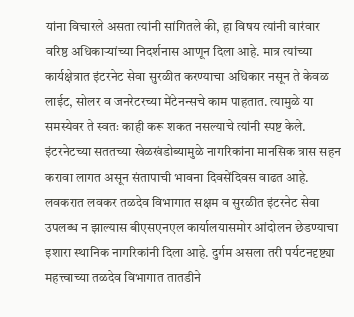यांना विचारले असता त्यांनी सांगितले की, हा विषय त्यांनी वारंवार वरिष्ठ अधिकाऱ्यांच्या निदर्शनास आणून दिला आहे. मात्र त्यांच्या कार्यक्षेत्रात इंटरनेट सेवा सुरळीत करण्याचा अधिकार नसून ते केवळ लाईट, सोलर व जनरेटरच्या मेंटेनन्सचे काम पाहतात. त्यामुळे या समस्येवर ते स्वतः काही करू शकत नसल्याचे त्यांनी स्पष्ट केले.
इंटरनेटच्या सततच्या खेळखंडोब्यामुळे नागरिकांना मानसिक त्रास सहन करावा लागत असून संतापाची भावना दिवसेंदिवस वाढत आहे. लवकरात लवकर तळदेव विभागात सक्षम व सुरळीत इंटरनेट सेवा उपलब्ध न झाल्यास बीएसएनएल कार्यालयासमोर आंदोलन छेडण्याचा इशारा स्थानिक नागरिकांनी दिला आहे. दुर्गम असला तरी पर्यटनदृष्ट्या महत्त्वाच्या तळदेव विभागात तातडीने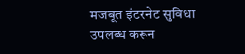मजबूत इंटरनेट सुविधा उपलब्ध करून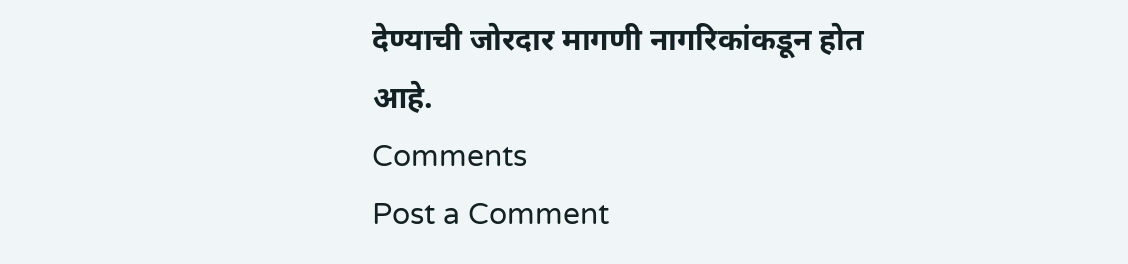देण्याची जोरदार मागणी नागरिकांकडून होत आहे.
Comments
Post a Comment